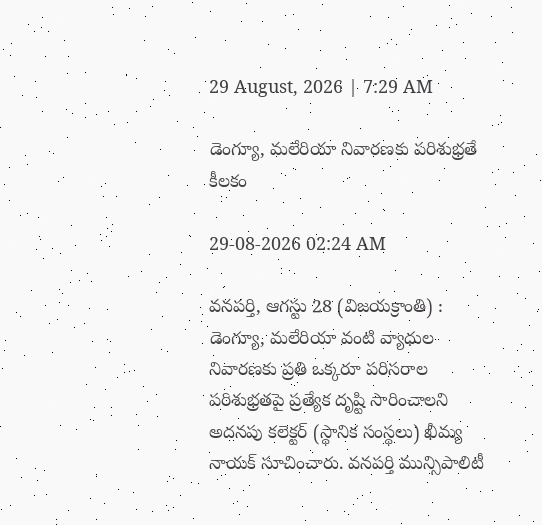29 August, 2026 | 7:29 AM

డెంగ్యూ, మలేరియా నివారణకు పరిశుభ్రతే కీలకం

29-08-2026 02:24 AM

వనపర్తి, ఆగస్టు 28 (విజయక్రాంతి) : డెంగ్యూ, మలేరియా వంటి వ్యాధుల నివారణకు ప్రతి ఒక్కరూ పరిసరాల పరిశుభ్రతపై ప్రత్యేక దృష్టి సారించాలని అదనపు కలెక్టర్ (స్థానిక సంస్థలు) ఖీమ్య నాయక్ సూచించారు. వనపర్తి మున్సిపాలిటీ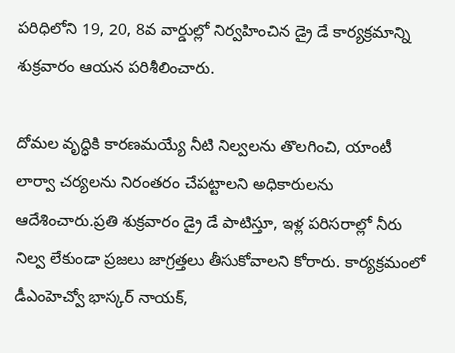పరిధిలోని 19, 20, 8వ వార్డుల్లో నిర్వహించిన డ్రై డే కార్యక్రమాన్ని శుక్రవారం ఆయన పరిశీలించారు.

దోమల వృద్ధికి కారణమయ్యే నీటి నిల్వలను తొలగించి, యాంటీ లార్వా చర్యలను నిరంతరం చేపట్టాలని అధికారులను ఆదేశించారు.ప్రతి శుక్రవారం డ్రై డే పాటిస్తూ, ఇళ్ల పరిసరాల్లో నీరు నిల్వ లేకుండా ప్రజలు జాగ్రత్తలు తీసుకోవాలని కోరారు. కార్యక్రమంలో డీఎంహెచ్వో భాస్కర్ నాయక్,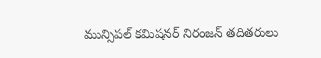మున్సిపల్ కమిషనర్ నిరంజన్ తదితరులు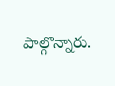పాల్గొన్నారు.